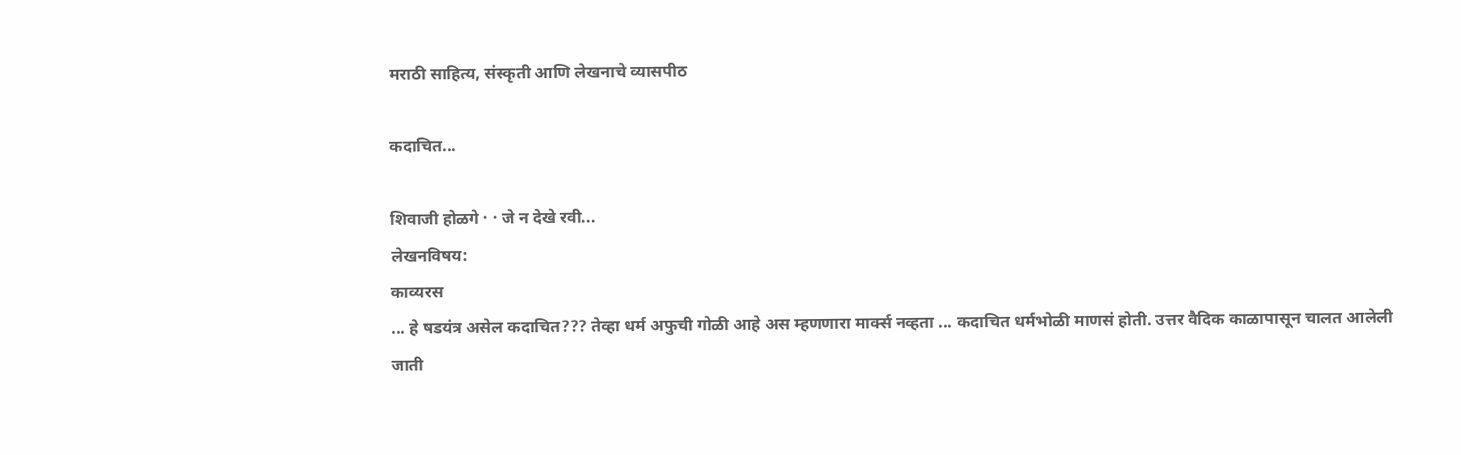मराठी साहित्य, संस्कृती आणि लेखनाचे व्यासपीठ

कदाचित...

शिवाजी होळगे · · जे न देखे रवी...
लेखनविषय:
काव्यरस
... हे षडयंत्र असेल कदाचित??? तेव्हा धर्म अफुची गोळी आहे अस म्हणणारा मार्क्स नव्हता ... कदाचित धर्मभोळी माणसं होती. उत्तर वैदिक काळापासून चालत आलेली जाती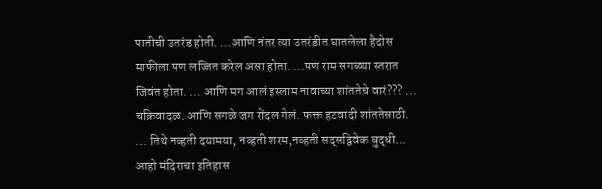पातीची उतरंड होती. ...आणि नंतर त्या उतरंडीत घातलेला हैदोस माफीला पण लज्जित करेल असा होता. ...पण राम सगळ्या स्तरात जिवंत होता. ... आणि मग आलं इस्लाम नावाच्या शांततेचे वारं??? ... चक्रिवादळ. आणि सगळे जग रोंदल गेलं. फक्त हटवादी शांततेसाठी. ... तिथे नव्हती दयामया, नव्हती शरम,नव्हती सद्सद्विवेक बुद्धी... आहो मंदिराचा इतिहास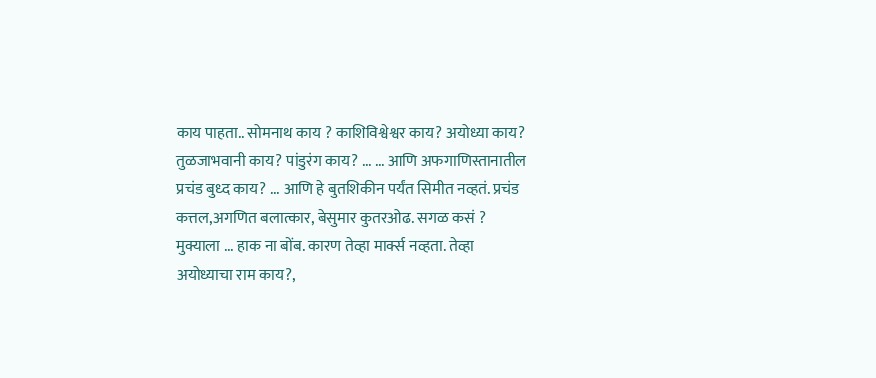काय पाहता.. सोमनाथ काय ? काशिविश्वेश्वर काय? अयोध्या काय? तुळजाभवानी काय? पांडुरंग काय? ... ... आणि अफगाणिस्तानातील प्रचंड बुध्द काय? ... आणि हे बुतशिकीन पर्यंत सिमीत नव्हतं. प्रचंड कत्तल,अगणित बलात्कार, बेसुमार कुतरओढ. सगळ कसं ? मुक्याला ... हाक ना बोंब. कारण तेव्हा मार्क्स नव्हता. तेव्हा अयोध्याचा राम काय?,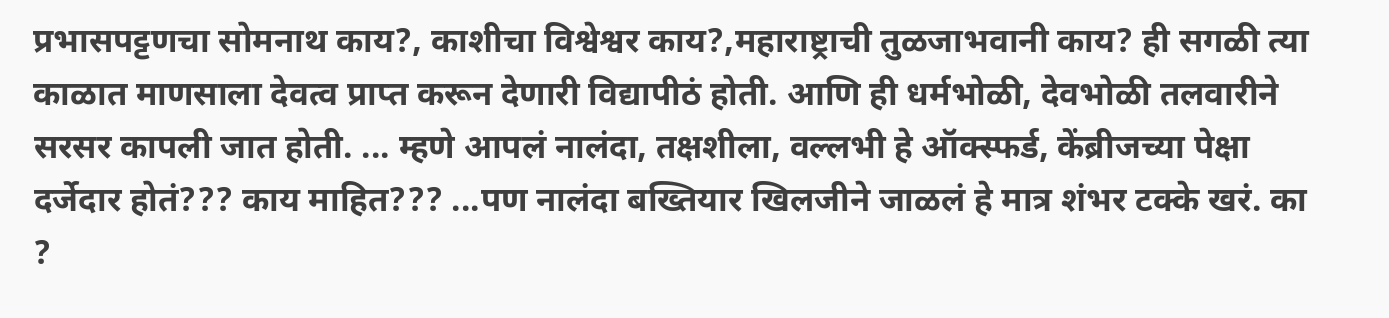प्रभासपट्टणचा सोमनाथ काय?, काशीचा विश्वेश्वर काय?,महाराष्ट्राची तुळजाभवानी काय? ही सगळी त्या काळात माणसाला देवत्व प्राप्त करून देणारी विद्यापीठं होती. आणि ही धर्मभोळी, देवभोळी तलवारीने सरसर कापली जात होती. ... म्हणे आपलं नालंदा, तक्षशीला, वल्लभी हे ऑक्स्फर्ड, केंब्रीजच्या पेक्षा दर्जेदार होतं??? काय माहित??? ...पण नालंदा बख्तियार खिलजीने जाळलं हे मात्र शंभर टक्के खरं. का ?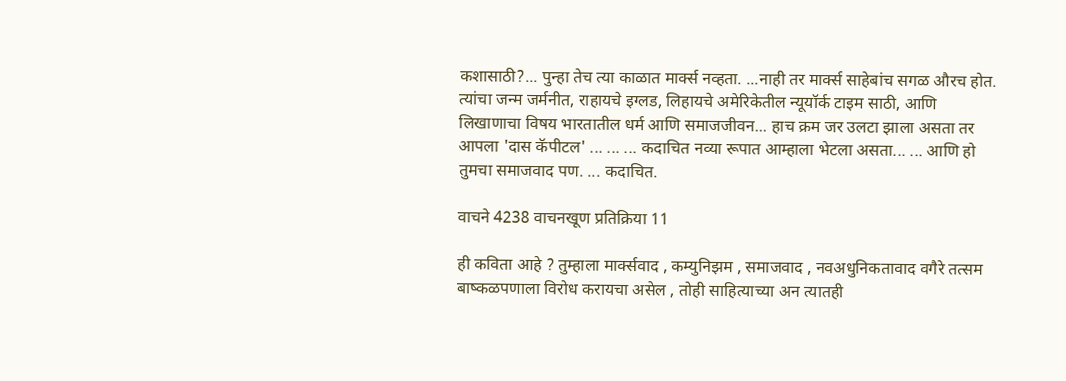कशासाठी?... पुन्हा तेच त्या काळात मार्क्स नव्हता. ...नाही तर मार्क्स साहेबांच सगळ औरच होत. त्यांचा जन्म जर्मनीत, राहायचे इग्लड, लिहायचे अमेरिकेतील न्यूयॉर्क टाइम साठी, आणि लिखाणाचा विषय भारतातील धर्म आणि समाजजीवन... हाच क्रम जर उलटा झाला असता तर आपला 'दास कॅपीटल' ... ... ... कदाचित नव्या रूपात आम्हाला भेटला असता... ... आणि हो तुमचा समाजवाद पण. ... कदाचित.

वाचने 4238 वाचनखूण प्रतिक्रिया 11

ही कविता आहे ? तुम्हाला मार्क्सवाद , कम्युनिझम , समाजवाद , नवअधुनिकतावाद वगैरे तत्सम बाष्कळपणाला विरोध करायचा असेल , तोही साहित्याच्या अन त्यातही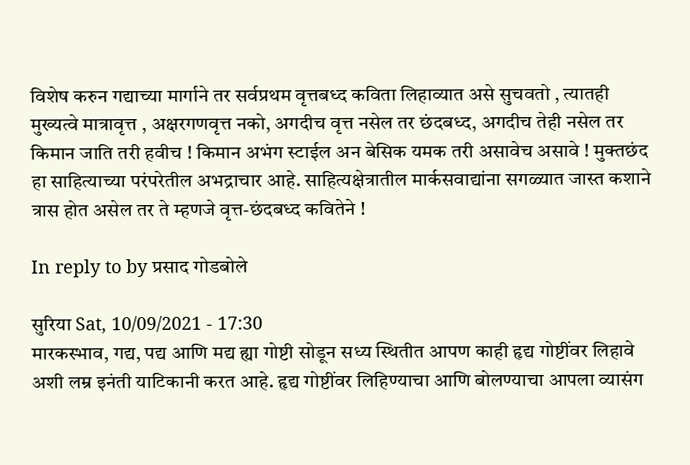विशेष करुन गद्याच्या मार्गाने तर सर्वप्रथम वृत्तबध्द कविता लिहाव्यात असे सुचवतो , त्यातही मुख्यत्वे मात्रावृत्त , अक्षरगणवृत्त नको, अगदीच वृत्त नसेल तर छंदबध्द, अगदीच तेही नसेल तर किमान जाति तरी हवीच ! किमान अभंग स्टाईल अन बेसिक यमक तरी असावेच असावे ! मुक्तछंद हा साहित्याच्या परंपरेतील अभद्राचार आहे. साहित्यक्षेत्रातील मार्कसवाद्यांना सगळ्यात जास्त कशाने त्रास होत असेल तर ते म्हणजे वृत्त-छंदबध्द कवितेने !

In reply to by प्रसाद गोडबोले

सुरिया Sat, 10/09/2021 - 17:30
मारकस्भाव, गद्य, पद्य आणि मद्य ह्या गोष्टी सोडून सध्य स्थितीत आपण काही हृद्य गोष्टींवर लिहावे अशी लम्र इनंती याटिकानी करत आहे. हृद्य गोष्टींवर लिहिण्याचा आणि बोलण्याचा आपला व्यासंग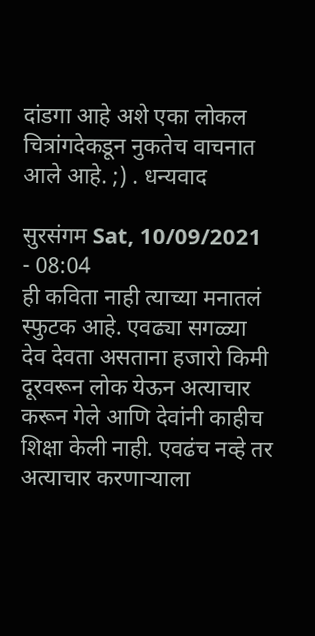दांडगा आहे अशे एका लोकल चित्रांगदेकडून नुकतेच वाचनात आले आहे. ;) . धन्यवाद

सुरसंगम Sat, 10/09/2021 - 08:04
ही कविता नाही त्याच्या मनातलं स्फुटक आहे. एवढ्या सगळ्या देव देवता असताना हजारो किमी दूरवरून लोक येऊन अत्याचार करून गेले आणि देवांनी काहीच शिक्षा केली नाही. एवढंच नव्हे तर अत्याचार करणाऱ्याला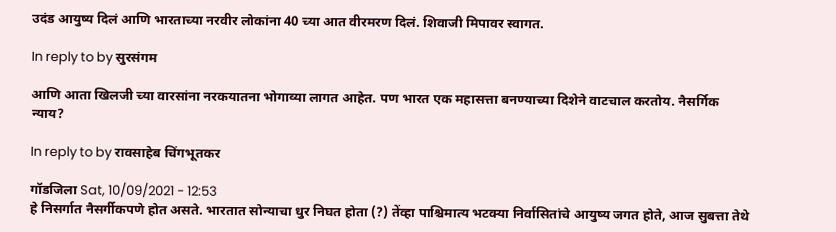उदंड आयुष्य दिलं आणि भारताच्या नरवीर लोकांना 40 च्या आत वीरमरण दिलं. शिवाजी मिपावर स्वागत.

In reply to by सुरसंगम

आणि आता खिलजी च्या वारसांना नरकयातना भोगाव्या लागत आहेत. पण भारत एक महासत्ता बनण्याच्या दिशेने वाटचाल करतोय. नैसर्गिक न्याय?

In reply to by रावसाहेब चिंगभूतकर

गॉडजिला Sat, 10/09/2021 - 12:53
हे निसर्गात नैसर्गीकपणे होत असते. भारतात सोन्याचा धुर निघत होता (?) तेंव्हा पाश्चिमात्य भटक्या निर्वासितांचे आयुष्य जगत होते, आज सुबत्ता तेथे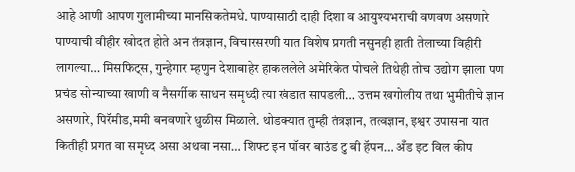आहे आणी आपण गुलामीच्या मानसिकतेमधे. पाण्यासाठी दाही दिशा व आयुश्यभराची वणवण असणारे पाण्याची वीहीर खोदत होते अन तंत्रज्ञान, विचारसरणी यात विशेष प्रगती नसुनही हाती तेलाच्या विहीरी लागल्या… मिसफिट्स, गुन्हेगार म्हणुन देशाबाहेर हाकललेले अमेरिकेत पोचले तिथेही तोच उद्योग झाला पण प्रचंड सोन्याच्या खाणी व नैसर्गीक साधन समृध्दी त्या खंडात सापडली… उत्तम खगोलीय तथा भुमीतीचे ज्ञान असणारे, पिरॅमीड,ममी बनवणारे धुळीस मिळाले. थोडक्यात तुम्ही तंत्रज्ञान, तत्वज्ञान, इश्वर उपासना यात कितीही प्रगत वा समृध्द असा अथवा नसा… शिफ्ट इन पॉवर बाउंड टु बी हॅपन… अँड इट विल कीप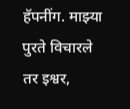हॅपनींग. माझ्या पुरते विचारले तर इश्वर,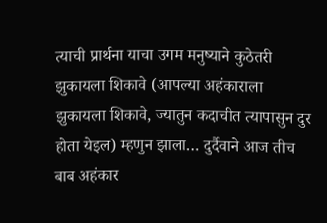त्याची प्रार्थना याचा उगम मनुष्याने कुठेतरी झुकायला शिकावे (आपल्या अहंकाराला झुकायला शिकावे, ज्यातुन कदाचीत त्यापासुन दुर होता येइल) म्हणुन झाला… दुर्दैवाने आज तीच बाब अहंकार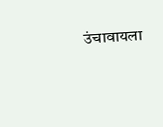उंचावायला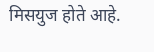मिसयुज होते आहे.